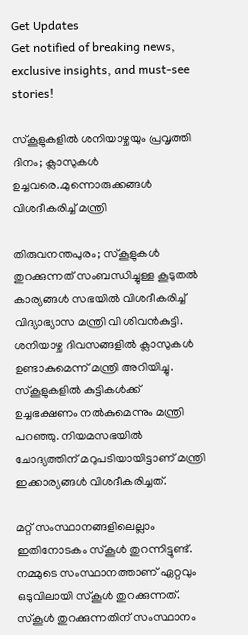Get Updates
Get notified of breaking news, exclusive insights, and must-see stories!

സ്കൂളുകളിൽ ശനിയാഴ്ചയും പ്രവൃത്തി ദിനം; ക്ലാസുകൾ ഉച്ചവരെ..മുന്നൊരുക്കങ്ങൾ വിശദീകരിച്ച് മന്ത്രി

തിരുവനന്തപുരം; സ്കൂളുകൾ തുറക്കുന്നത് സംബന്ധിച്ചുള്ള കൂടുതൽ കാര്യങ്ങൾ സഭയിൽ വിശദീകരിച്ച് വിദ്യാഭ്യാസ മന്ത്രി വി ശിവൻകുട്ടി. ശനിയാഴ്ച ദിവസങ്ങളിൽ ക്ലാസുകൾ ഉണ്ടാകുമെന്ന് മന്ത്രി അറിയിച്ചു. സ്‌കൂളുകളില്‍ കുട്ടികള്‍ക്ക് ഉച്ചഭക്ഷണം നല്‍കുമെന്നും മന്ത്രി പറഞ്ഞു. നിയമസഭയിൽ ചോദ്യത്തിന് മറുപടിയായിട്ടാണ് മന്ത്രി ഇക്കാര്യങ്ങൾ വിശദീകരിച്ചത്.

മറ്റ് സംസ്ഥാനങ്ങളിലെല്ലാം ഇതിനോടകം സ്കൂൾ തുറന്നിട്ടുണ്ട്. നമ്മുടെ സംസ്ഥാനത്താണ് ഏറ്റവും ഒടുവിലായി സ്കൂൾ തുറക്കുന്നത്. സ്കൂൾ തുറക്കുന്നതിന് സംസ്ഥാനം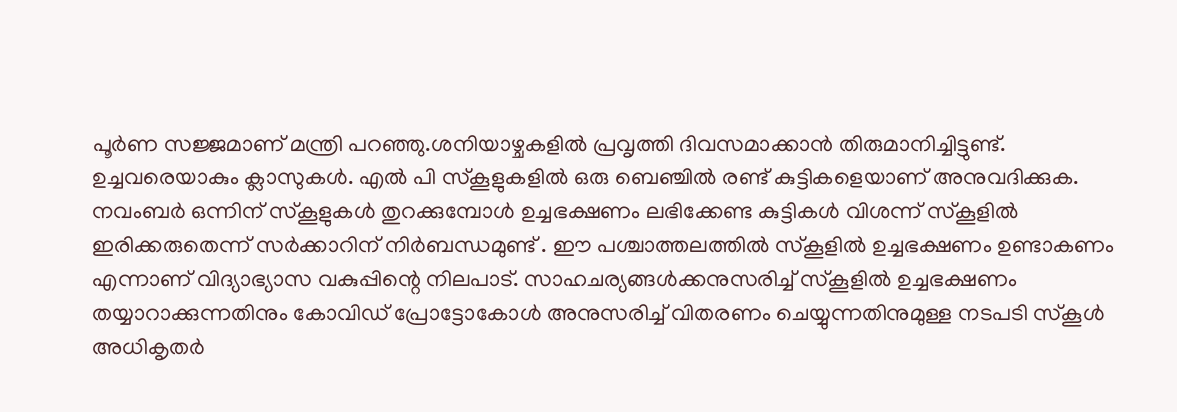പൂർണ സജ്ജമാണ് മന്ത്രി പറഞ്ഞു.ശനിയാഴ്ചകളിൽ പ്രവൃത്തി ദിവസമാക്കാൻ തിരുമാനിച്ചിട്ടുണ്ട്. ഉച്ചവരെയാകും ക്ലാസുകൾ. എൽ പി സ്കൂളുകളിൽ ഒരു ബെഞ്ചിൽ രണ്ട് കുട്ടികളെയാണ് അനുവദിക്കുക. നവംബർ ഒന്നിന് സ്കൂളുകൾ തുറക്കുമ്പോൾ ഉച്ചഭക്ഷണം ലഭിക്കേണ്ട കുട്ടികൾ വിശന്ന് സ്കൂളിൽ ഇരിക്കരുതെന്ന് സർക്കാറിന് നിർബന്ധമുണ്ട് . ഈ പശ്ചാത്തലത്തിൽ സ്കൂളിൽ ഉച്ചഭക്ഷണം ഉണ്ടാകണം എന്നാണ് വിദ്യാഭ്യാസ വകുപ്പിന്റെ നിലപാട്. സാഹചര്യങ്ങൾക്കനുസരിച്ച് സ്കൂളിൽ ഉച്ചഭക്ഷണം തയ്യാറാക്കുന്നതിനും കോവിഡ് പ്രോട്ടോകോൾ അനുസരിച്ച് വിതരണം ചെയ്യുന്നതിനുമുള്ള നടപടി സ്കൂൾ അധികൃതർ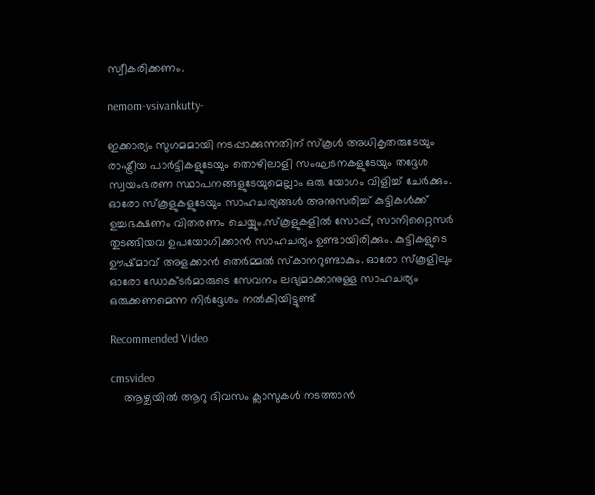സ്വീകരിക്കണം.

nemom-vsivankutty-

ഇക്കാര്യം സുഗമമായി നടപ്പാക്കുന്നതിന് സ്കൂൾ അധികൃതരുടേയും രാഷ്ട്രീയ പാർട്ടികളുടേയും തൊഴിലാളി സംഘടനകളുടേയും തദ്ദേശ സ്വയംഭരണ സ്ഥാപനങ്ങളുടേയുമെല്ലാം ഒരു യോഗം വിളിച്ച് ചേർക്കും. ഓരോ സ്കൂളുകളുടേയും സാഹചര്യങ്ങൾ അനുസരിച്ച് കുട്ടികൾക്ക് ഉച്ചഭക്ഷണം വിതരണം ചെയ്യും.സ്കൂളുകളിൽ സോപ്പ്, സാനിറ്റൈസർ തുടങ്ങിയവ ഉപയോഗിക്കാൻ സാഹചര്യം ഉണ്ടായിരിക്കും. കുട്ടികളുടെ ഊഷ്മാവ് അളക്കാൻ തെർമ്മൽ സ്കാനറുണ്ടാകും. ഓരോ സ്കൂളിലും ഓരോ ഡോക്ടർമാരുടെ സേവനം ലഭ്യമാക്കാനുള്ള സാഹചര്യം ഒരുക്കണമെന്ന നിർദ്ദേശം നൽകിയിട്ടുണ്ട്

Recommended Video

cmsvideo
    ആഴ്ചയില്‍ ആറു ദിവസം ക്ലാസുകള്‍ നടത്താന്‍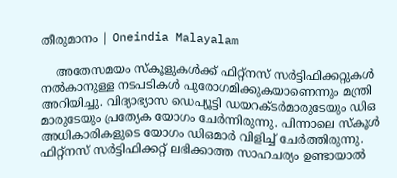തീരുമാനം | Oneindia Malayalam

    അതേസമയം സ്കൂളുകൾക്ക് ഫിറ്റ്നസ് സർട്ടിഫിക്കറ്റുകൾ നൽകാനുള്ള നടപടികൾ പുരോഗമിക്കുകയാണെന്നും മന്ത്രി അറിയിച്ചു. വിദ്യാഭ്യാസ ഡെപ്യൂട്ടി ഡയറക്ടർമാരുടേയും ഡിഒ മാരുടേയും പ്രത്യേക യോഗം ചേർന്നിരുന്നു. പിന്നാലെ സ്കൂൾ അധികാരികളുടെ യോഗം ഡിഒമാർ വിളിച്ച് ചേർത്തിരുന്നു. ഫിറ്റ്നസ് സർട്ടിഫിക്കറ്റ് ലഭിക്കാത്ത സാഹചര്യം ഉണ്ടായാൽ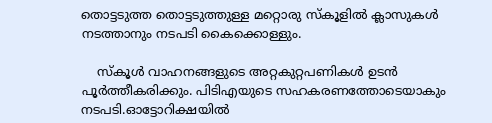തൊട്ടടുത്ത തൊട്ടടുത്തുള്ള മറ്റൊരു സ്‌കൂളില്‍ ക്ലാസുകൾ നടത്താനും നടപടി കൈക്കൊള്ളും.

    സ്കൂൾ വാഹനങ്ങളുടെ അറ്റകുറ്റപണികൾ ഉടൻ പൂർത്തീകരിക്കും. പിടിഎയുടെ സഹകരണത്തോടെയാകും നടപടി.ഓട്ടോറിക്ഷയിൽ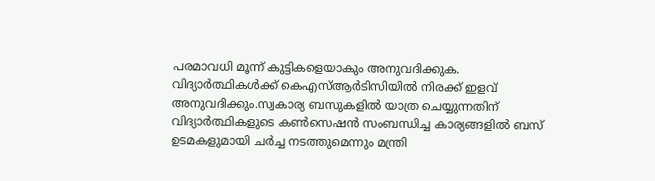പരമാവധി മൂന്ന് കുട്ടികളെയാകും അനുവദിക്കുക. വിദ്യാർത്ഥികൾക്ക് കെഎസ്ആർടിസിയിൽ നിരക്ക് ഇളവ് അനുവദിക്കും.സ്വകാര്യ ബസുകളിൽ യാത്ര ചെയ്യുന്നതിന് വിദ്യാർത്ഥികളുടെ കൺസെഷൻ സംബന്ധിച്ച കാര്യങ്ങളിൽ ബസ് ഉടമകളുമായി ചർച്ച നടത്തുമെന്നും മന്ത്രി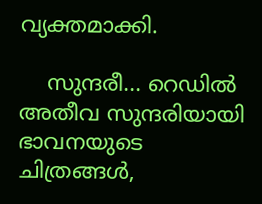വ്യക്തമാക്കി.

    സുന്ദരീ... റെഡിൽ അതീവ സുന്ദരിയായി ഭാവനയുടെ ചിത്രങ്ങൾ,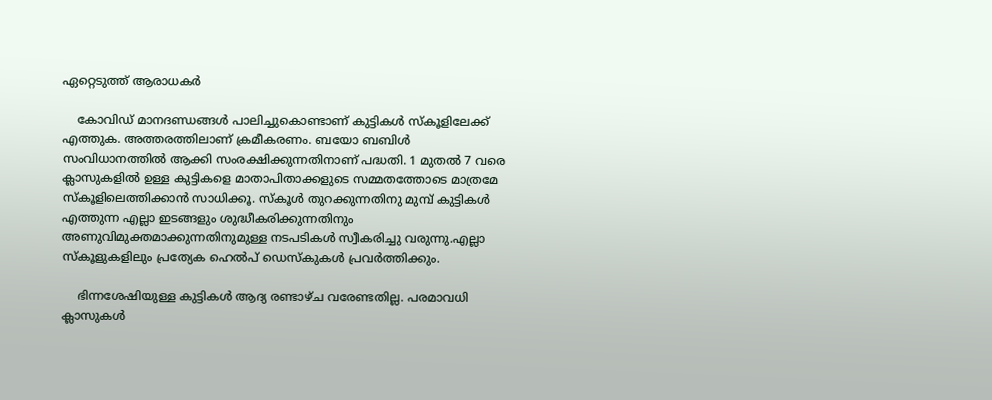ഏറ്റെടുത്ത് ആരാധകർ

    കോവിഡ് മാനദണ്ഡങ്ങൾ പാലിച്ചുകൊണ്ടാണ് കുട്ടികൾ സ്കൂളിലേക്ക് എത്തുക. അത്തരത്തിലാണ് ക്രമീകരണം. ബയോ ബബിൾ സംവിധാനത്തിൽ ആക്കി സംരക്ഷിക്കുന്നതിനാണ് പദ്ധതി. 1 മുതൽ 7 വരെ ക്ലാസുകളിൽ ഉള്ള കുട്ടികളെ മാതാപിതാക്കളുടെ സമ്മതത്തോടെ മാത്രമേ സ്കൂളിലെത്തിക്കാൻ സാധിക്കൂ. സ്കൂൾ തുറക്കുന്നതിനു മുമ്പ് കുട്ടികൾ എത്തുന്ന എല്ലാ ഇടങ്ങളും ശുദ്ധീകരിക്കുന്നതിനും അണുവിമുക്തമാക്കുന്നതിനുമുള്ള നടപടികൾ സ്വീകരിച്ചു വരുന്നു.എല്ലാ സ്കൂളുകളിലും പ്രത്യേക ഹെൽപ് ഡെസ്കുകൾ പ്രവർത്തിക്കും.

    ഭിന്നശേഷിയുള്ള കുട്ടികൾ ആദ്യ രണ്ടാഴ്ച വരേണ്ടതില്ല. പരമാവധി ക്ലാസുകൾ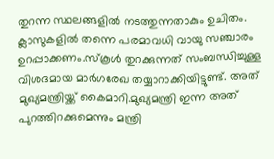തുറന്ന സ്ഥലങ്ങളിൽ നടത്തുന്നതാകും ഉചിതം. ക്ലാസുകളിൽ തന്നെ പരമാവധി വായു സഞ്ചാരം ഉറപ്പാക്കണം.സ്കൂൾ തുറക്കുന്നത് സംബന്ധിച്ചുള്ള വിശദമായ മാർഗരേഖ തയ്യാറാക്കിയിട്ടുണ്ട്. അത് മുഖ്യമന്ത്രിയ്ക്ക് കൈമാറി.മുഖ്യമന്ത്രി ഇന്ന അത് പുറത്തിറക്കുമെന്നും മന്ത്രി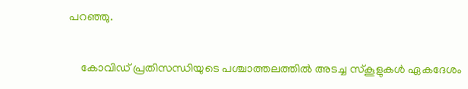പറഞ്ഞു.

    കോവിഡ് പ്രതിസന്ധിയുടെ പശ്ചാത്തലത്തില്‍ അടച്ച സ്‌കൂളുകള്‍ ഏകദേശം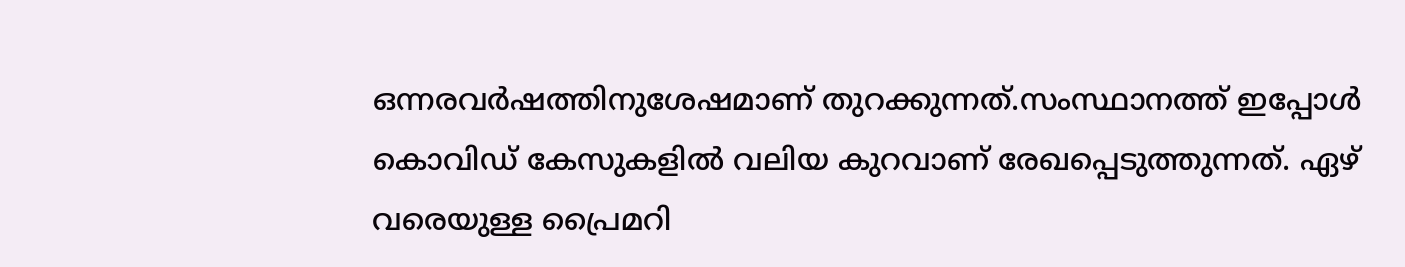ഒന്നരവര്‍ഷത്തിനുശേഷമാണ് തുറക്കുന്നത്.സംസ്ഥാനത്ത് ഇപ്പോൾ കൊവിഡ് കേസുകളിൽ വലിയ കുറവാണ് രേഖപ്പെടുത്തുന്നത്. ഏഴ് വരെയുള്ള പ്രൈമറി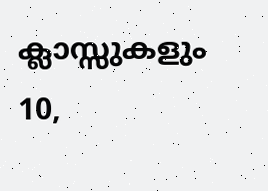ക്ലാസ്സുകളും 10,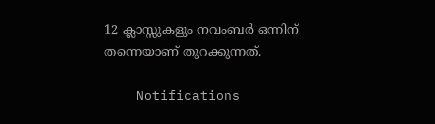12 ക്ലാസ്സുകളും നവംബര്‍ ഒന്നിന് തന്നെയാണ് തുറക്കുന്നത്.

    Notifications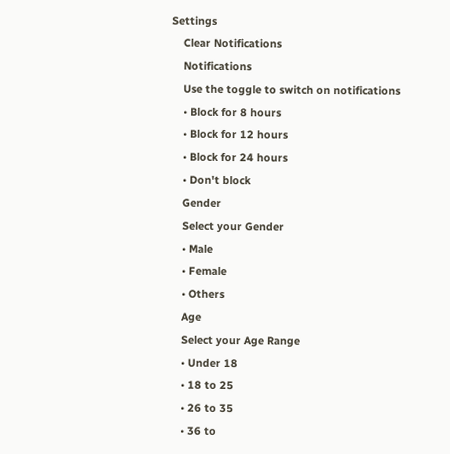Settings
    Clear Notifications
    Notifications
    Use the toggle to switch on notifications
    • Block for 8 hours
    • Block for 12 hours
    • Block for 24 hours
    • Don't block
    Gender
    Select your Gender
    • Male
    • Female
    • Others
    Age
    Select your Age Range
    • Under 18
    • 18 to 25
    • 26 to 35
    • 36 to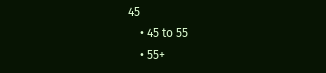45
    • 45 to 55
    • 55+